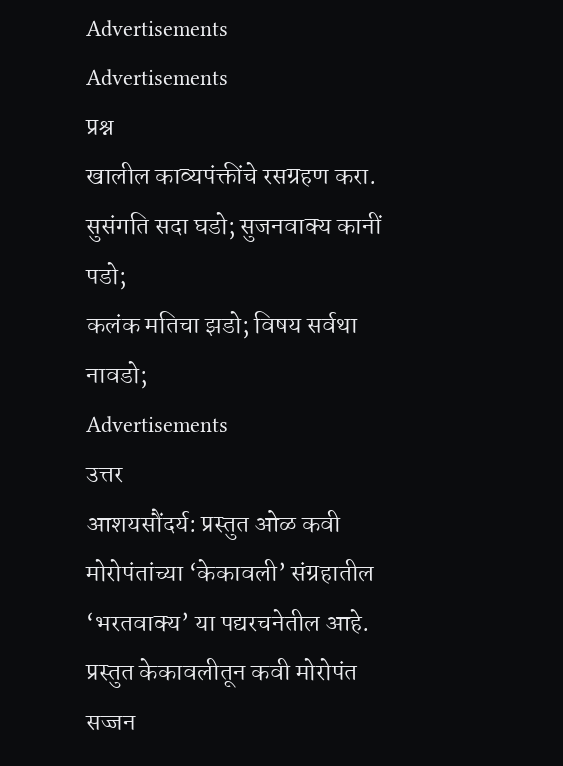Advertisements
Advertisements
प्रश्न
खालील काव्यपंक्तींचे रसग्रहण करा.
सुसंगति सदा घडो; सुजनवाक्य कानीं पडो;
कलंक मतिचा झडो; विषय सर्वथा नावडो;
Advertisements
उत्तर
आशयसौंदर्य: प्रस्तुत ओळ कवी मोरोपंतांच्या ‘केकावली’ संग्रहातील ‘भरतवाक्य’ या पद्यरचनेतील आहे. प्रस्तुत केकावलीतून कवी मोरोपंत सज्जन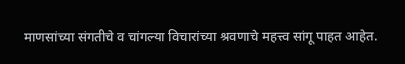माणसांच्या संगतीचे व चांगल्या विचारांच्या श्रवणाचे महत्त्व सांगू पाहत आहेत.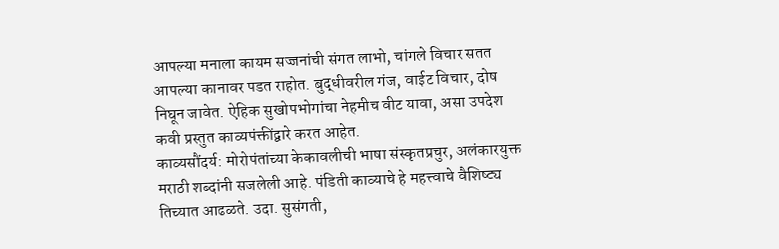आपल्या मनाला कायम सज्जनांची संगत लाभो, चांगले विचार सतत आपल्या कानावर पडत राहोत. बुद्धीवरील गंज, वाईट विचार, दोष निघून जावेत. ऐहिक सुखोपभोगांचा नेहमीच वीट यावा, असा उपदेश कवी प्रस्तुत काव्यपंक्तींद्वारे करत आहेत.
काव्यसौंदर्य: मोरोपंतांच्या केकावलीची भाषा संस्कृतप्रचुर, अलंकारयुक्त मराठी शब्दांनी सजलेली आहे. पंडिती काव्याचे हे महत्त्वाचे वैशिष्ट्य तिच्यात आढळते. उदा. सुसंगती,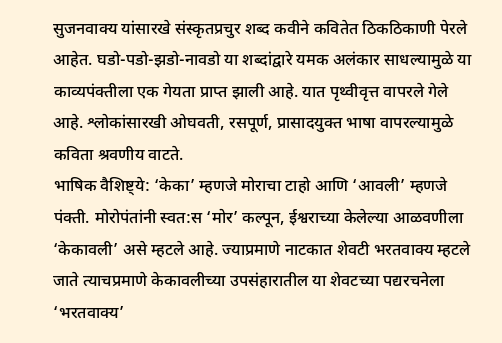सुजनवाक्य यांसारखे संस्कृतप्रचुर शब्द कवीने कवितेत ठिकठिकाणी पेरले आहेत. घडो-पडो-झडो-नावडो या शब्दांद्वारे यमक अलंकार साधल्यामुळे या काव्यपंक्तीला एक गेयता प्राप्त झाली आहे. यात पृथ्वीवृत्त वापरले गेले आहे. श्लोकांसारखी ओघवती, रसपूर्ण, प्रासादयुक्त भाषा वापरल्यामुळे कविता श्रवणीय वाटते.
भाषिक वैशिष्ट्ये: ‘केका’ म्हणजे मोराचा टाहो आणि ‘आवली’ म्हणजे पंक्ती. मोरोपंतांनी स्वत:स ‘मोर’ कल्पून, ईश्वराच्या केलेल्या आळवणीला ‘केकावली’ असे म्हटले आहे. ज्याप्रमाणे नाटकात शेवटी भरतवाक्य म्हटले जाते त्याचप्रमाणे केकावलीच्या उपसंहारातील या शेवटच्या पद्यरचनेला ‘भरतवाक्य’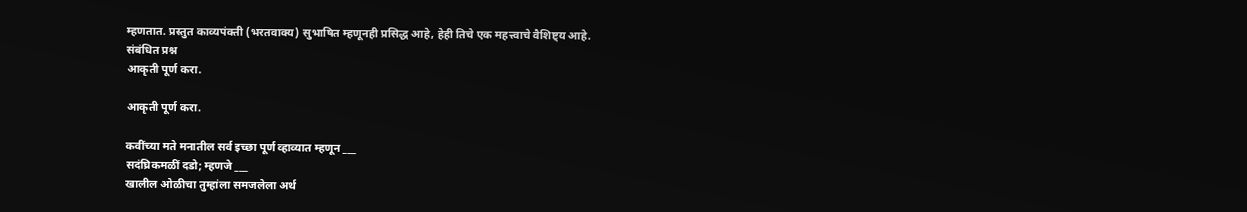म्हणतात. प्रस्तुत काव्यपंक्ती (भरतवाक्य) सुभाषित म्हणूनही प्रसिद्ध आहे, हेही तिचे एक महत्त्वाचे वैशिष्ट्य आहे.
संबंधित प्रश्न
आकृती पूर्ण करा.

आकृती पूर्ण करा.

कवींच्या मते मनातील सर्व इच्छा पूर्ण व्हाव्यात म्हणून ___
सदंघ्रिकमळीं दडो; म्हणजे ___
खालील ओळीचा तुम्हांला समजलेला अर्थ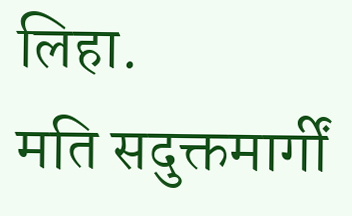लिहा.
मति सदुक्तमार्गीं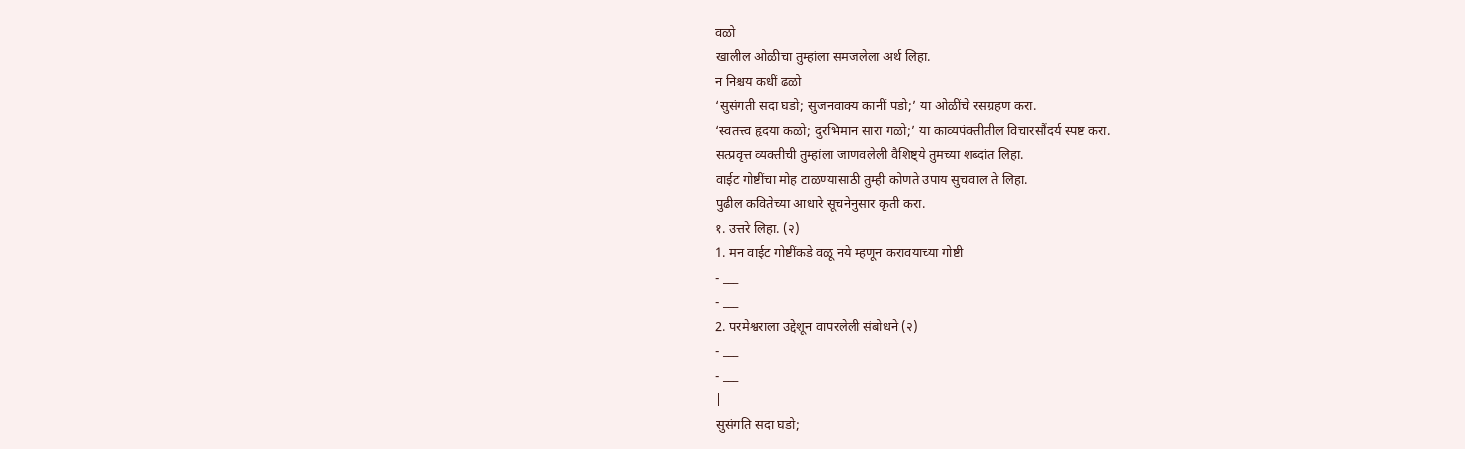वळो
खालील ओळीचा तुम्हांला समजलेला अर्थ लिहा.
न निश्चय कधीं ढळो
‘सुसंगती सदा घडो; सुजनवाक्य कानीं पडो;’ या ओळींचे रसग्रहण करा.
‘स्वतत्त्व हृदया कळो; दुरभिमान सारा गळो;’ या काव्यपंक्तीतील विचारसौंदर्य स्पष्ट करा.
सत्प्रवृत्त व्यक्तीची तुम्हांला जाणवलेली वैशिष्ट्ये तुमच्या शब्दांत लिहा.
वाईट गोष्टींचा मोह टाळण्यासाठी तुम्ही कोणते उपाय सुचवाल ते लिहा.
पुढील कवितेच्या आधारे सूचनेनुसार कृती करा.
१. उत्तरे लिहा. (२)
1. मन वाईट गोष्टींकडे वळू नये म्हणून करावयाच्या गोष्टी
- ___
- ___
2. परमेश्वराला उद्देशून वापरलेली संबोधने (२)
- ___
- ___
|
सुसंगति सदा घडो;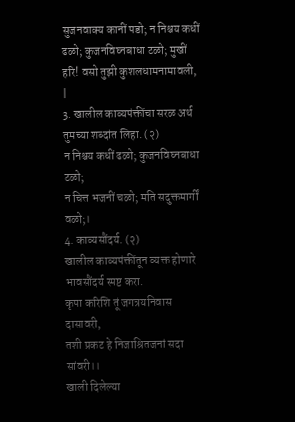सुजनवाक्य कानीं पडो; न निश्चय कधीं ढळो; कुजनविघ्नबाधा टळो; मुखीं हरि! वसो तुझी कुशलधामनामावली, |
3. खालील काव्यपंक्तींचा सरळ अर्थ तुमच्या शब्दांत लिहा. (२)
न निश्चय कधीं ढळो; कुजनविघ्नबाधा टळो;
न चित्त भजनीं चळो; मति सदुक्तमार्गीं वळो;।
4. काव्यसौंदर्य. (२)
खालील काव्यपंक्तींतून व्यक्त होणारे भावसौंदर्य स्पष्ट करा.
कृपा करिशि तूं जगत्रयनिवास दासावरी,
तशी प्रकट हे निजाश्रितजनां सदा सांवरी।।
खाली दिलेल्या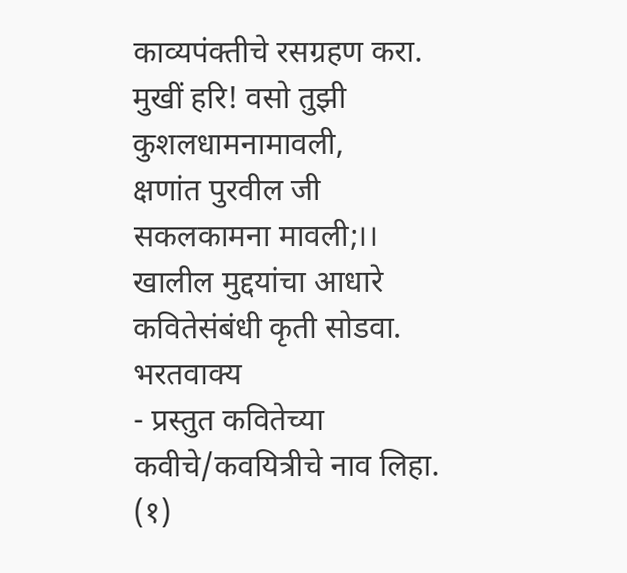काव्यपंक्तीचे रसग्रहण करा.
मुखीं हरि! वसो तुझी
कुशलधामनामावली,
क्षणांत पुरवील जी
सकलकामना मावली;।।
खालील मुद्दयांचा आधारे कवितेसंबंधी कृती सोडवा.
भरतवाक्य
- प्रस्तुत कवितेच्या कवीचे/कवयित्रीचे नाव लिहा. (१)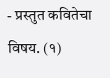- प्रस्तुत कवितेचा विषय. (१)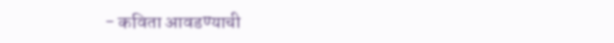- कविता आवडण्याची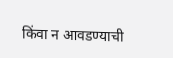किंवा न आवडण्याची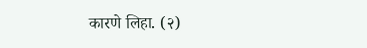कारणे लिहा. (२)